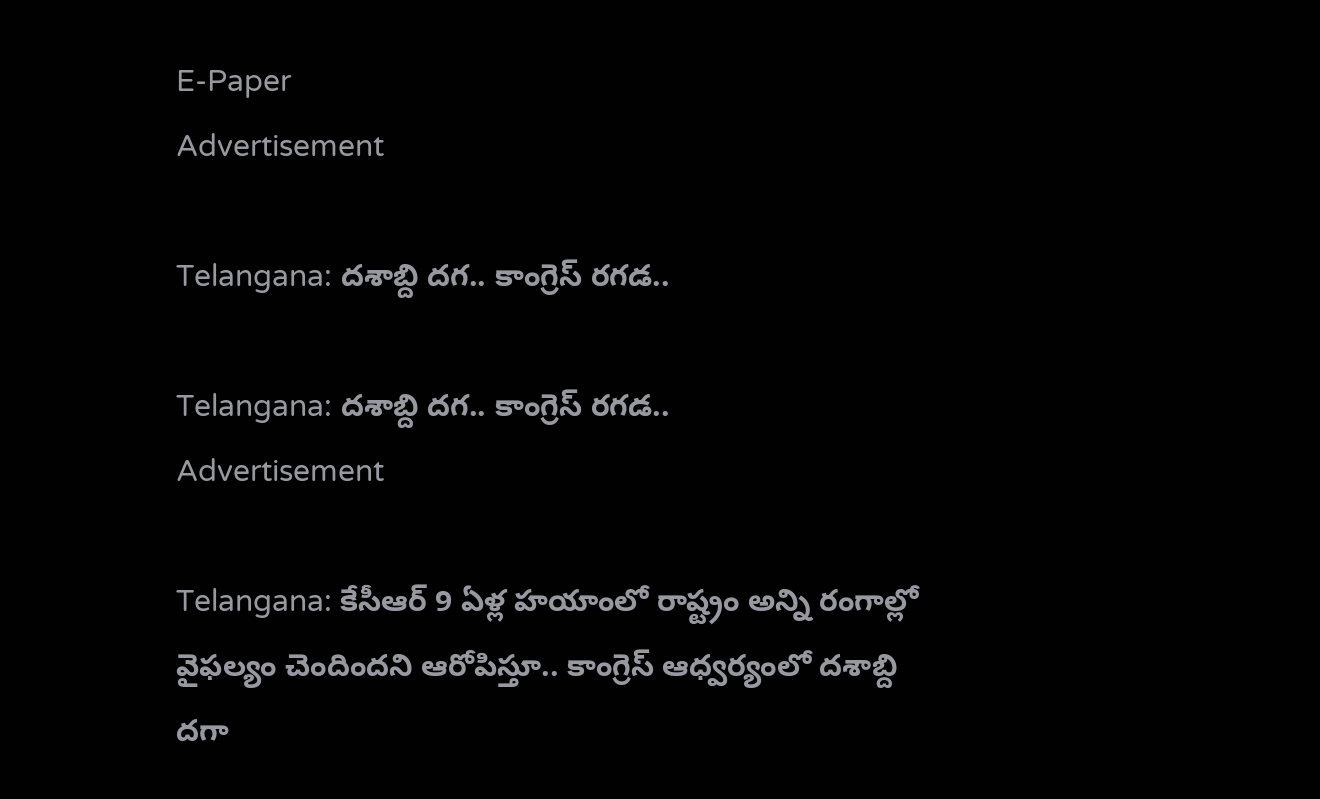E-Paper
Advertisement

Telangana: దశాబ్ది దగ.. కాంగ్రెస్ రగడ..

Telangana: దశాబ్ది దగ.. కాంగ్రెస్ రగడ..
Advertisement

Telangana: కేసీఆర్ 9 ఏళ్ల హయాంలో రాష్ట్రం అన్ని రంగాల్లో వైఫల్యం చెందిందని ఆరోపిస్తూ.. కాంగ్రెస్ ఆధ్వర్యంలో దశాబ్ది దగా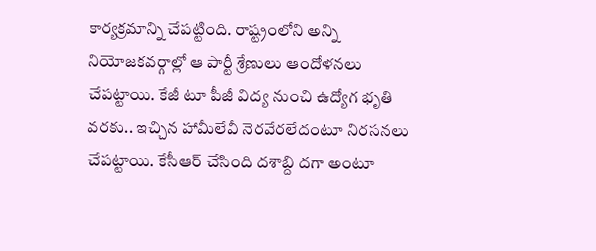కార్యక్రమాన్ని చేపట్టింది. రాష్ట్రంలోని అన్ని నియోజకవర్గాల్లో ఆ పార్టీ శ్రేణులు ఆందోళనలు చేపట్టాయి. కేజీ టూ పీజీ విద్య నుంచి ఉద్యోగ భృతి వరకు.. ఇచ్చిన హామీలేవీ నెరవేరలేదంటూ నిరసనలు చేపట్టాయి. కేసీఆర్ చేసింది దశాబ్ది దగా అంటూ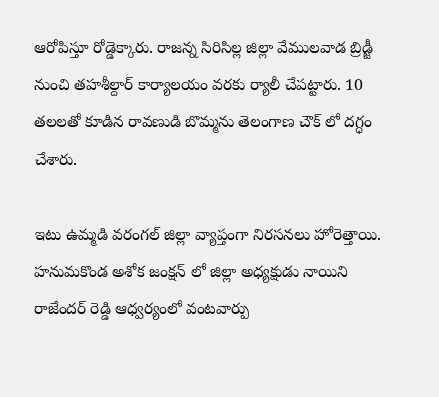ఆరోపిస్తూ రోడ్డెక్కారు. రాజన్న సిరిసిల్ల జిల్లా వేములవాడ బ్రిడ్జీ నుంచి తహశీల్దార్ కార్యాలయం వరకు ర్యాలీ చేపట్టారు. 10 తలలతో కూడిన రావణుడి బొమ్మను తెలంగాణ చౌక్ లో దగ్ధం చేశారు.

ఇటు ఉమ్మడి వరంగల్ జిల్లా వ్యాప్తంగా నిరసనలు హోరెత్తాయి. హనుమకొండ అశోక జంక్షన్ లో జిల్లా అధ్యక్షుడు నాయిని రాజేందర్ రెడ్డి ఆధ్వర్యంలో వంటవార్పు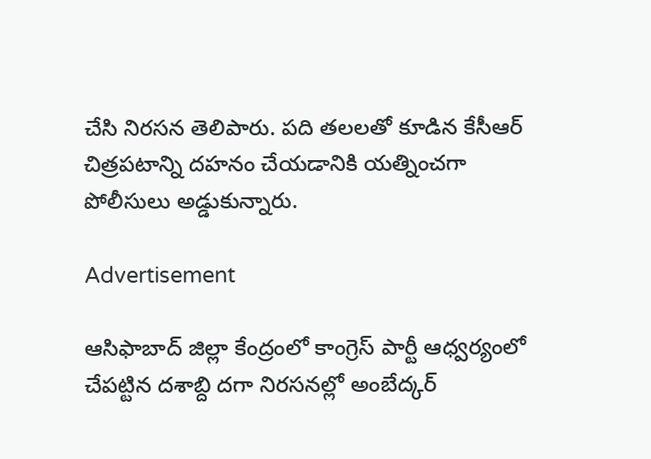చేసి నిరసన తెలిపారు. పది తలలతో కూడిన కేసీఆర్ చిత్రపటాన్ని దహనం చేయడానికి యత్నించగా పోలీసులు అడ్డుకున్నారు.

Advertisement

ఆసిఫాబాద్ జిల్లా కేంద్రంలో కాంగ్రెస్ పార్టీ ఆధ్వర్యంలో చేపట్టిన దశాబ్ది దగా నిరసనల్లో అంబేద్కర్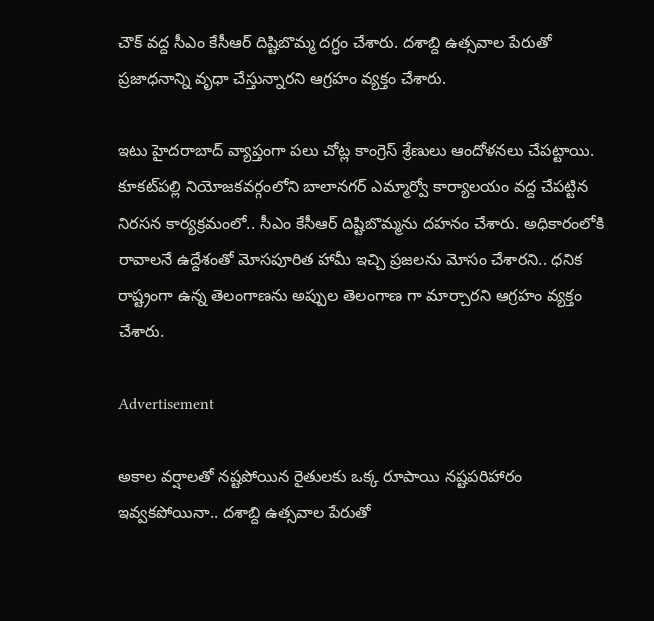చౌక్ వద్ద సీఎం కేసీఆర్ దిష్టిబొమ్మ దగ్ధం చేశారు. దశాబ్ది ఉత్సవాల పేరుతో ప్రజాధనాన్ని వృధా చేస్తున్నారని ఆగ్రహం వ్యక్తం చేశారు.

ఇటు హైదరాబాద్ వ్యాప్తంగా పలు చోట్ల కాంగ్రెస్ శ్రేణులు ఆందోళనలు చేపట్టాయి. కూకట్‌పల్లి నియోజకవర్గంలోని బాలానగర్ ఎమ్మార్వో కార్యాలయం వద్ద చేపట్టిన నిరసన కార్యక్రమంలో.. సీఎం కేసీఆర్ దిష్టిబొమ్మను దహనం చేశారు. అధికారంలోకి రావాలనే ఉద్దేశంతో మోసపూరిత హామీ ఇచ్చి ప్రజలను మోసం చేశారని.. ధనిక రాష్ట్రంగా ఉన్న తెలంగాణను అప్పుల తెలంగాణ గా మార్చారని ఆగ్రహం వ్యక్తం చేశారు.

Advertisement

అకాల వర్షాలతో నష్టపోయిన రైతులకు ఒక్క రూపాయి నష్టపరిహారం ఇవ్వకపోయినా.. దశాబ్ది ఉత్సవాల పేరుతో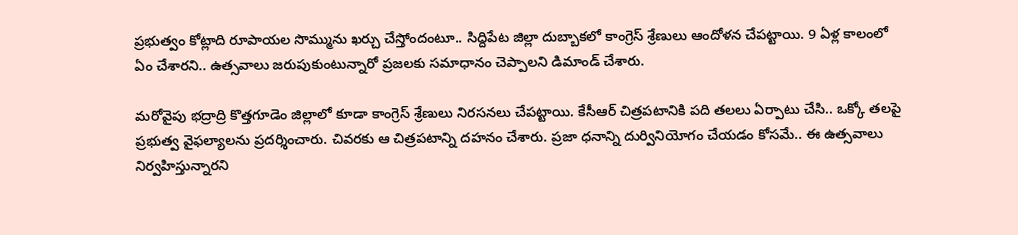ప్రభుత్వం కోట్లాది రూపాయల సొమ్మును ఖర్చు చేస్తోందంటూ.. సిద్దిపేట జిల్లా దుబ్బాకలో కాంగ్రెస్ శ్రేణులు ఆందోళన చేపట్టాయి. 9 ఏళ్ల కాలంలో ఏం చేశారని.. ఉత్సవాలు జరుపుకుంటున్నారో ప్రజలకు సమాధానం చెప్పాలని డిమాండ్ చేశారు.

మరోవైపు భద్రాద్రి కొత్తగూడెం జిల్లాలో కూడా కాంగ్రెస్ శ్రేణులు నిరసనలు చేపట్టాయి. కేసీఆర్ చిత్రపటానికి పది తలలు ఏర్పాటు చేసి.. ఒక్కో తలపై ప్రభుత్వ వైఫల్యాలను ప్రదర్శించారు. చివరకు ఆ చిత్రపటాన్ని దహనం చేశారు. ప్రజా ధనాన్ని దుర్వినియోగం చేయడం కోసమే.. ఈ ఉత్సవాలు నిర్వహిస్తున్నారని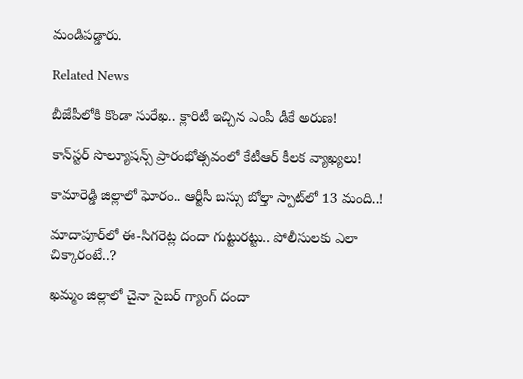మండిపడ్డారు.

Related News

బీజేపీలోకి కొండా సురేఖ.. క్లారిటీ ఇచ్చిన ఎంపీ డీకే అరుణ!

కాన్‌స్టర్ సొల్యూషన్స్ ప్రారంభోత్సవంలో కేటీఆర్ కీలక వ్యాఖ్యలు!

కామారెడ్డి జిల్లాలో ఘోరం.. ఆర్టీసీ బస్సు బోల్తా స్పాట్‌లో 13 మంది..!

మాదాపూర్‌లో ఈ-సిగరెట్ల దందా గుట్టురట్టు.. పోలీసులకు ఎలా చిక్కారంటే..?

ఖమ్మం జిల్లాలో చైనా సైబర్ గ్యాంగ్ దందా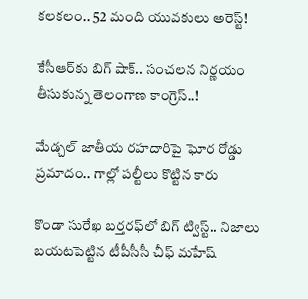కలకలం.. 52 మంది యువకులు అరెస్ట్!

కేసీఆర్‌కు బిగ్ షాక్.. సంచలన నిర్ణయం తీసుకున్న తెలంగాణ కాంగ్రెస్..!

మేడ్చల్ జాతీయ రహదారిపై ఘోర రోడ్డు ప్రమాదం.. గాల్లో పల్టీలు కొట్టిన కారు

కొండా సురేఖ బర్తరఫ్‌లో బిగ్ ట్విస్ట్.. నిజాలు బయటపెట్టిన టీపీసీసీ చీఫ్ మహేష్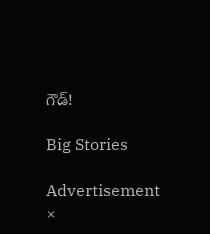గౌడ్!

Big Stories

Advertisement
×